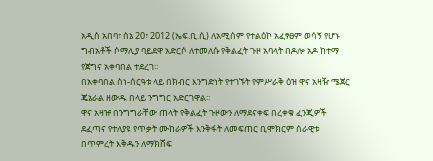አዲስ አበባ፣ ሰኔ 20፣ 2012 (ኤፍ.ቢ.ሲ) ለአሚሰም የተልዕኮ አፈፃፀም ወሳኝ የሆኑ ግብአቶች ሶማሊያ ባይደዋ አድርሶ ለተመለሱ የቅልፈት ጉዞ አባላት በዶሎ አዶ ከተማ የጀግና አቀባበል ተደረገ፡፡
በአቀባበል ስነ-ሰርዓቱ ላይ በክብር እንግድነት የተገኙት የምሥራቅ ዕዝ ዋና አዛዥ ሜጀር ጄኔራል ዘውዱ በላይ ንግግር አድርገዋል፡፡
ዋና አዛዡ በንግግራቸው ጠላት የቅልፈት ጉዞውን ለማደናቀፍ በረቀቁ ፈንጂዎች ደፈጣና የተለያዩ የጥቃት ሙከራዎች እንቅፋት ለመፍጠር ቢሞክርም ሰራዊቱ በጥምረት እቅዱን ለማክሸፍ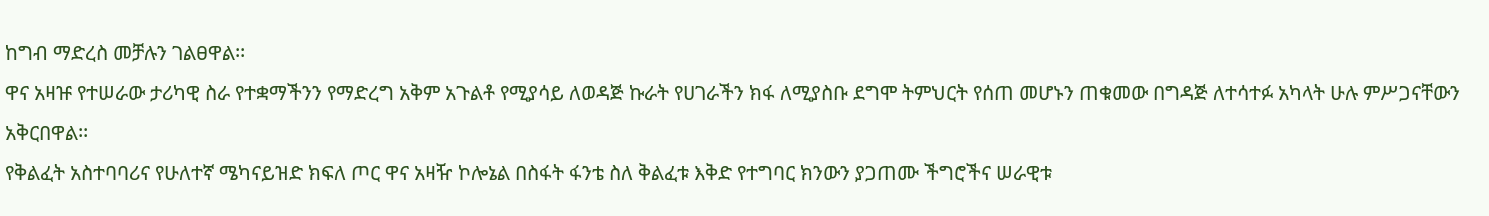ከግብ ማድረስ መቻሉን ገልፀዋል፡፡
ዋና አዛዡ የተሠራው ታሪካዊ ስራ የተቋማችንን የማድረግ አቅም አጉልቶ የሚያሳይ ለወዳጅ ኩራት የሀገራችን ክፋ ለሚያስቡ ደግሞ ትምህርት የሰጠ መሆኑን ጠቁመው በግዳጅ ለተሳተፉ አካላት ሁሉ ምሥጋናቸውን አቅርበዋል፡፡
የቅልፈት አስተባባሪና የሁለተኛ ሜካናይዝድ ክፍለ ጦር ዋና አዛዥ ኮሎኔል በስፋት ፋንቴ ስለ ቅልፈቱ እቅድ የተግባር ክንውን ያጋጠሙ ችግሮችና ሠራዊቱ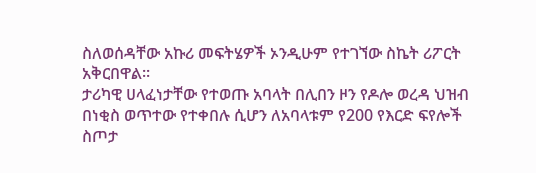ስለወሰዳቸው አኩሪ መፍትሄዎች ኦንዲሁም የተገኘው ስኬት ሪፖርት አቅርበዋል፡፡
ታሪካዊ ሀላፈነታቸው የተወጡ አባላት በሊበን ዞን የዶሎ ወረዳ ህዝብ በነቂስ ወጥተው የተቀበሉ ሲሆን ለአባላቱም የ200 የእርድ ፍየሎች ስጦታ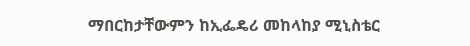ማበርከታቸውምን ከኢፌዴሪ መከላከያ ሚኒስቴር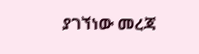ያገኘነው መረጃ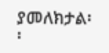ያመለክታል፡፡